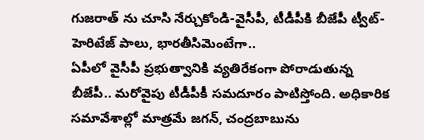గుజరాత్ ను చూసి నేర్చుకోండి-వైసీపీ, టీడీపీకి బీజేపీ ట్వీట్-హెరిటేజ్ పాలు, భారతీసిమెంటేగా..
ఏపీలో వైసీపీ ప్రభుత్వానికి వ్యతిరేకంగా పోరాడుతున్న బీజేపీ.. మరోవైపు టీడీపీకీ సమదూరం పాటిస్తోంది. అధికారిక సమావేశాల్లో మాత్రమే జగన్, చంద్రబాబును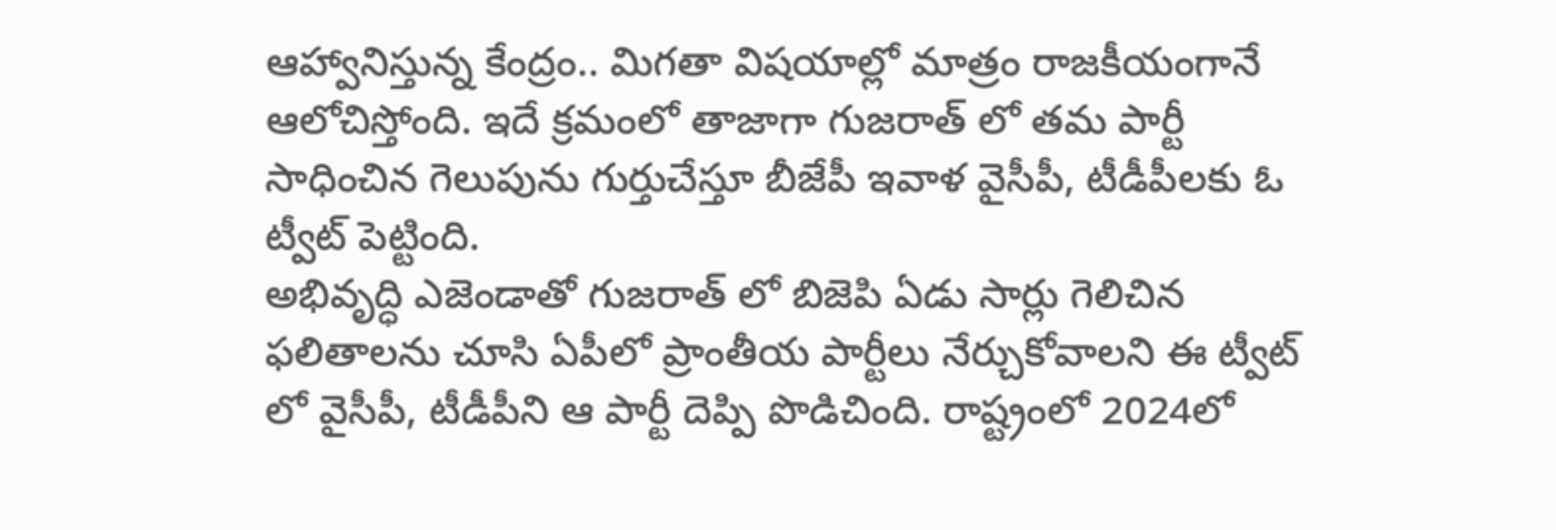ఆహ్వానిస్తున్న కేంద్రం.. మిగతా విషయాల్లో మాత్రం రాజకీయంగానే ఆలోచిస్తోంది. ఇదే క్రమంలో తాజాగా గుజరాత్ లో తమ పార్టీ సాధించిన గెలుపును గుర్తుచేస్తూ బీజేపీ ఇవాళ వైసీపీ, టీడీపీలకు ఓ ట్వీట్ పెట్టింది.
అభివృద్ధి ఎజెండాతో గుజరాత్ లో బిజెపి ఏడు సార్లు గెలిచిన ఫలితాలను చూసి ఏపీలో ప్రాంతీయ పార్టీలు నేర్చుకోవాలని ఈ ట్వీట్ లో వైసీపీ, టీడీపీని ఆ పార్టీ దెప్పి పొడిచింది. రాష్ట్రంలో 2024లో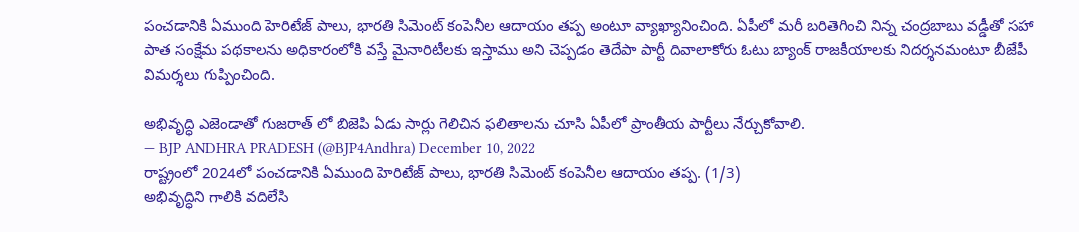పంచడానికి ఏముంది హెరిటేజ్ పాలు, భారతి సిమెంట్ కంపెనీల ఆదాయం తప్ప అంటూ వ్యాఖ్యానించింది. ఏపీలో మరీ బరితెగించి నిన్న చంద్రబాబు వడ్డీతో సహా పాత సంక్షేమ పథకాలను అధికారంలోకి వస్తే మైనారిటీలకు ఇస్తాము అని చెప్పడం తెదేపా పార్టీ దివాలాకోరు ఓటు బ్యాంక్ రాజకీయాలకు నిదర్శనమంటూ బీజేపీ విమర్శలు గుప్పించింది.

అభివృద్ధి ఎజెండాతో గుజరాత్ లో బిజెపి ఏడు సార్లు గెలిచిన ఫలితాలను చూసి ఏపీలో ప్రాంతీయ పార్టీలు నేర్చుకోవాలి.
— BJP ANDHRA PRADESH (@BJP4Andhra) December 10, 2022
రాష్ట్రంలో 2024లో పంచడానికి ఏముంది హెరిటేజ్ పాలు, భారతి సిమెంట్ కంపెనీల ఆదాయం తప్ప. (1/3)
అభివృద్ధిని గాలికి వదిలేసి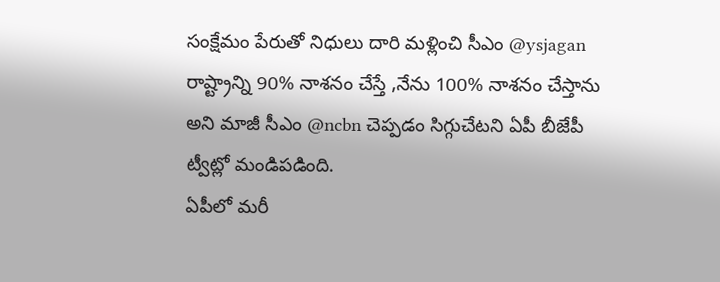సంక్షేమం పేరుతో నిధులు దారి మళ్లించి సీఎం @ysjagan రాష్ట్రాన్ని 90% నాశనం చేస్తే ,నేను 100% నాశనం చేస్తాను అని మాజీ సీఎం @ncbn చెప్పడం సిగ్గుచేటని ఏపీ బీజేపీ ట్వీట్లో మండిపడింది.
ఏపీలో మరీ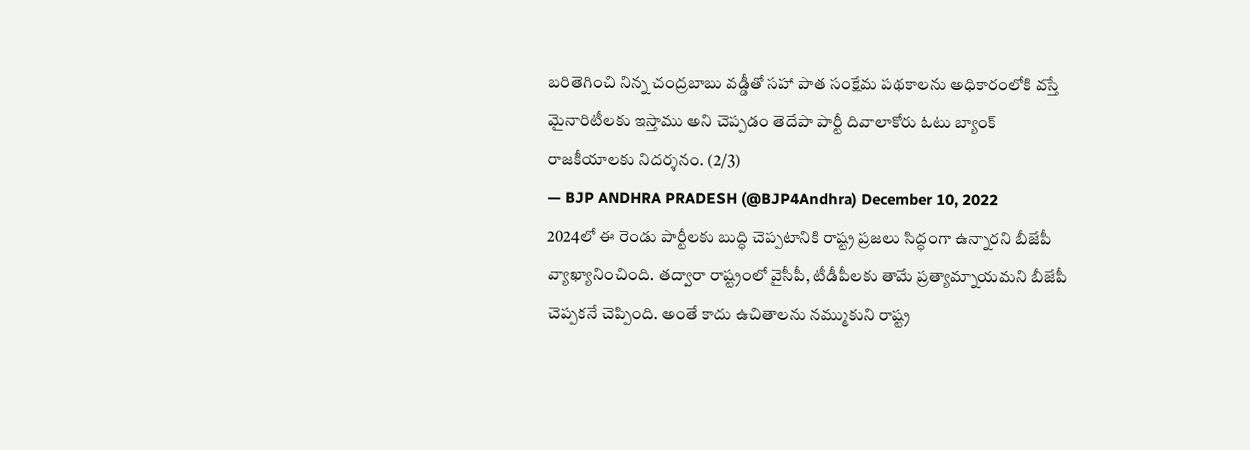బరితెగించి నిన్న చంద్రబాబు వడ్డీతో సహా పాత సంక్షేమ పథకాలను అధికారంలోకి వస్తే మైనారిటీలకు ఇస్తాము అని చెప్పడం తెదేపా పార్టీ దివాలాకోరు ఓటు బ్యాంక్ రాజకీయాలకు నిదర్శనం. (2/3)
— BJP ANDHRA PRADESH (@BJP4Andhra) December 10, 2022
2024లో ఈ రెండు పార్టీలకు బుద్ధి చెప్పటానికి రాష్ట్ర ప్రజలు సిద్ధంగా ఉన్నారని బీజేపీ వ్యాఖ్యానించింది. తద్వారా రాష్ట్రంలో వైసీపీ, టీడీపీలకు తామే ప్రత్యామ్నాయమని బీజేపీ చెప్పకనే చెప్పింది. అంతే కాదు ఉచితాలను నమ్ముకుని రాష్ట్ర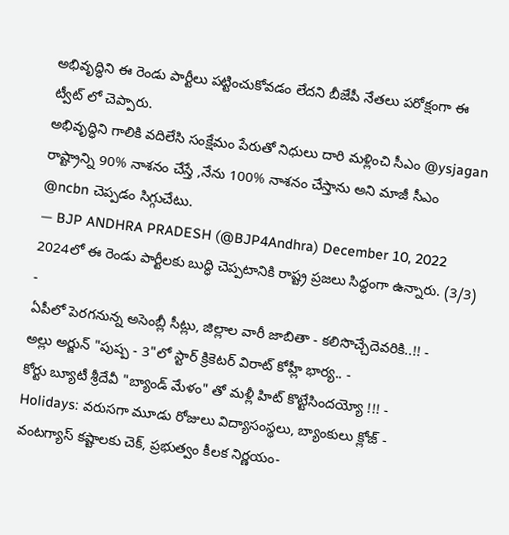అభివృద్ధిని ఈ రెండు పార్టీలు పట్టించుకోవడం లేదని బీజేపీ నేతలు పరోక్షంగా ఈ ట్వీట్ లో చెప్పారు.
అభివృద్ధిని గాలికి వదిలేసి సంక్షేమం పేరుతో నిధులు దారి మళ్లించి సీఎం @ysjagan రాష్ట్రాన్ని 90% నాశనం చేస్తే ,నేను 100% నాశనం చేస్తాను అని మాజీ సీఎం @ncbn చెప్పడం సిగ్గుచేటు.
— BJP ANDHRA PRADESH (@BJP4Andhra) December 10, 2022
2024లో ఈ రెండు పార్టీలకు బుద్ధి చెప్పటానికి రాష్ట్ర ప్రజలు సిద్ధంగా ఉన్నారు. (3/3)
-
ఏపీలో పెరగనున్న అసెంబ్లీ సీట్లు, జిల్లాల వారీ జాబితా - కలిసొచ్చేదెవరికి..!! -
అల్లు అర్జున్ "పుష్ప - 3"లో స్టార్ క్రికెటర్ విరాట్ కోహ్లీ భార్య.. -
కోర్టు బ్యూటీ శ్రీదేవీ "బ్యాండ్ మేళం" తో మళ్లీ హిట్ కొట్టేసిందయ్యో !!! -
Holidays: వరుసగా మూడు రోజులు విద్యాసంస్థలు, బ్యాంకులు క్లోజ్ -
వంటగ్యాస్ కష్టాలకు చెక్, ప్రభుత్వం కీలక నిర్ణయం-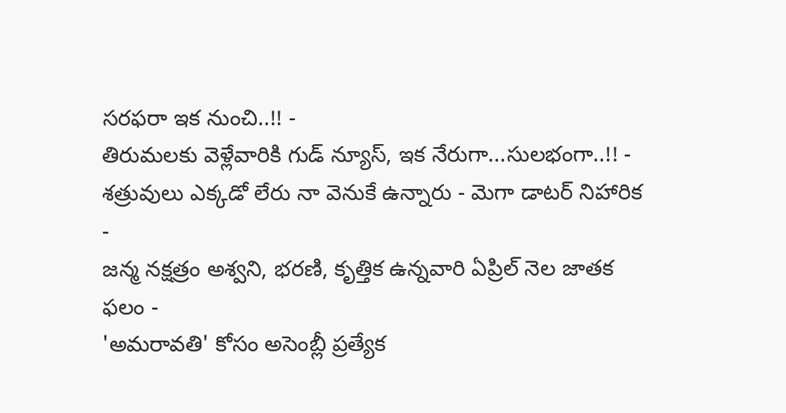సరఫరా ఇక నుంచి..!! -
తిరుమలకు వెళ్లేవారికి గుడ్ న్యూస్, ఇక నేరుగా...సులభంగా..!! -
శత్రువులు ఎక్కడో లేరు నా వెనుకే ఉన్నారు - మెగా డాటర్ నిహారిక -
జన్మ నక్షత్రం అశ్వని, భరణి, కృత్తిక ఉన్నవారి ఏప్రిల్ నెల జాతక ఫలం -
'అమరావతి' కోసం అసెంబ్లీ ప్రత్యేక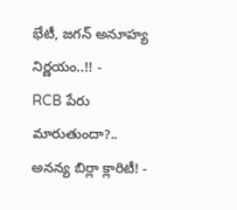భేటీ, జగన్ అనూహ్య నిర్ణయం..!! -
RCB పేరు మారుతుందా?.. అనన్య బిర్లా క్లారిటీ! -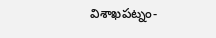విశాఖపట్నం-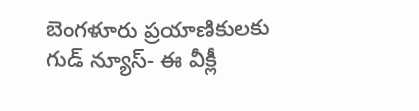బెంగళూరు ప్రయాణికులకు గుడ్ న్యూస్- ఈ వీక్లీ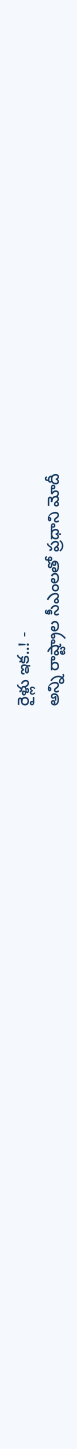రైళ్లు ఇక..! -
అన్ని రాష్ట్రాల సీఎంలతో ప్రధాని మోదీ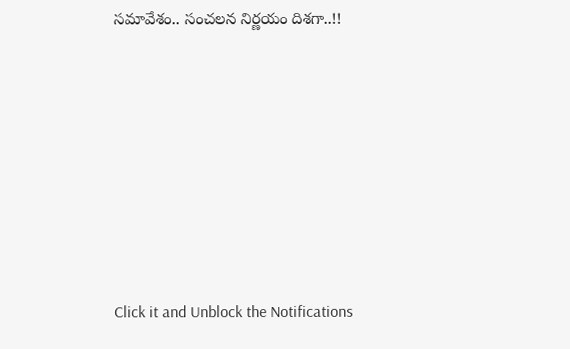సమావేశం.. సంచలన నిర్ణయం దిశగా..!!












Click it and Unblock the Notifications